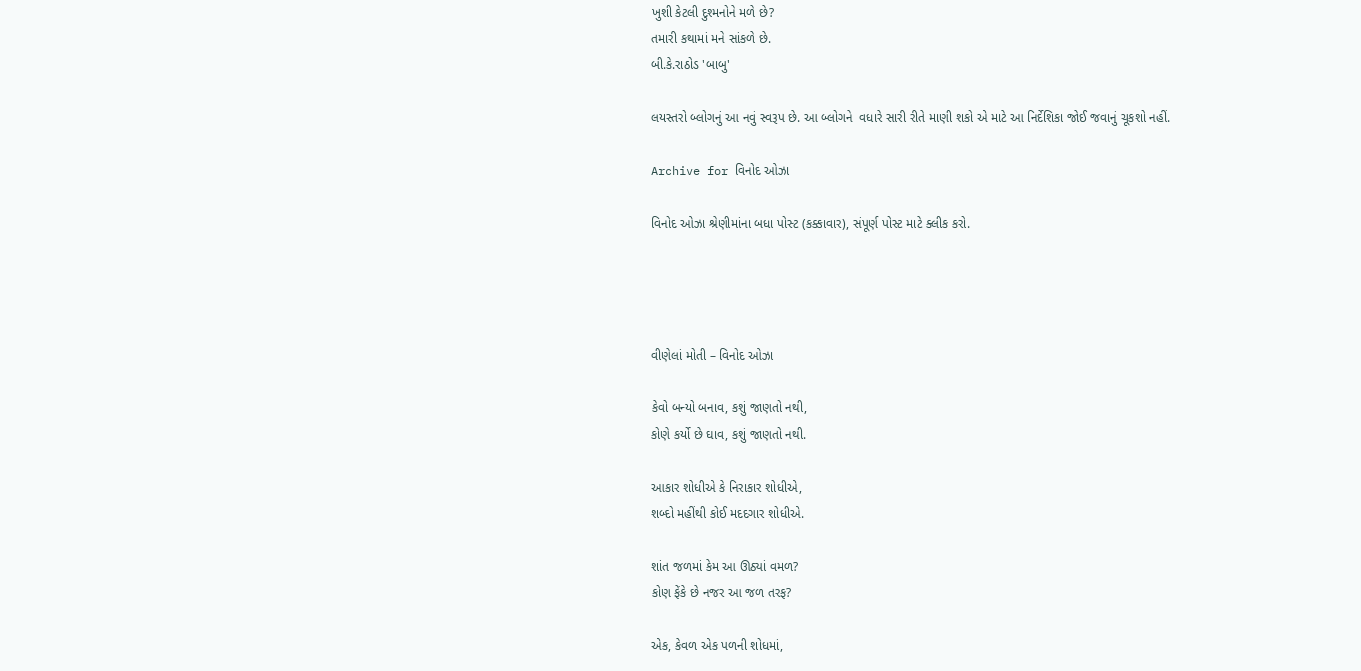ખુશી કેટલી દુશ્મનોને મળે છે?
તમારી કથામાં મને સાંકળે છે.
બી.કે.રાઠોડ 'બાબુ'

લયસ્તરો બ્લોગનું આ નવું સ્વરૂપ છે. આ બ્લોગને  વધારે સારી રીતે માણી શકો એ માટે આ નિર્દેશિકા જોઈ જવાનું ચૂકશો નહીં.

Archive for વિનોદ ઓઝા

વિનોદ ઓઝા શ્રેણીમાંના બધા પોસ્ટ (કક્કાવાર), સંપૂર્ણ પોસ્ટ માટે ક્લીક કરો.




વીણેલાં મોતી – વિનોદ ઓઝા

કેવો બન્યો બનાવ, કશું જાણતો નથી,
કોણે કર્યો છે ઘાવ, કશું જાણતો નથી.

આકાર શોધીએ કે નિરાકાર શોધીએ,
શબ્દો મહીંથી કોઈ મદદગાર શોધીએ.

શાંત જળમાં કેમ આ ઊઠ્યાં વમળ?
કોણ ફેંકે છે નજર આ જળ તરફ?

એક, કેવળ એક પળની શોધમાં,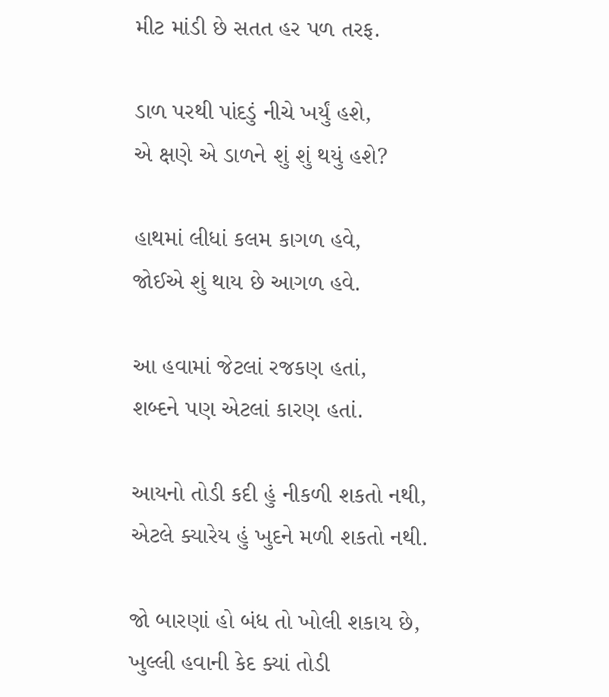મીટ માંડી છે સતત હર પળ તરફ.

ડાળ પરથી પાંદડું નીચે ખર્યું હશે,
એ ક્ષણે એ ડાળને શું શું થયું હશે?

હાથમાં લીધાં કલમ કાગળ હવે,
જોઈએ શું થાય છે આગળ હવે.

આ હવામાં જેટલાં રજકણ હતાં,
શબ્દને પણ એટલાં કારણ હતાં.

આયનો તોડી કદી હું નીકળી શકતો નથી,
એટલે ક્યારેય હું ખુદને મળી શકતો નથી.

જો બારણાં હો બંધ તો ખોલી શકાય છે,
ખુલ્લી હવાની કેદ ક્યાં તોડી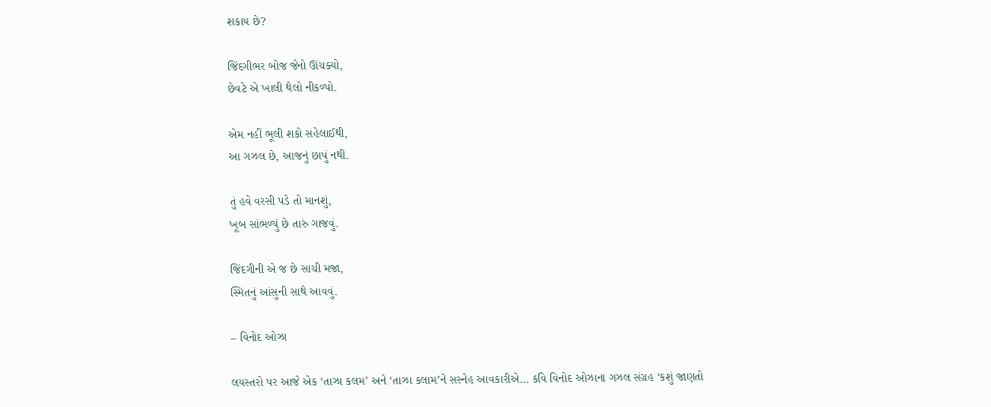શકાય છે?

જિંદગીભર બોજ જેનો ઊંચક્યો,
છેવટે એ ખાલી થેલો નીકળ્યો.

એમ નહીં ભૂલી શકો સહેલાઈથી,
આ ગઝલ છે, આજનું છાપું નથી.

તું હવે વરસી પડે તો માનશું,
ખૂબ સાંભળ્યું છે તારું ગાજવું.

જિંદગીની એ જ છે સાચી મજા,
સ્મિતનું આંસુની સાથે આવવું.

– વિનોદ ઓઝા

લયસ્તરો પર આજે એક ‘તાઝા કલમ’ અને ‘તાઝા કલામ’ને સસ્નેહ આવકારીએ… કવિ વિનોદ ઓઝાના ગઝલ સંગ્રહ ‘કશું જાણતો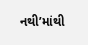નથી’માંથી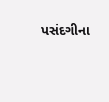પસંદગીના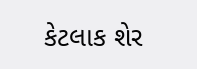કેટલાક શેર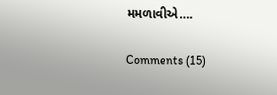મમળાવીએ….

Comments (15)